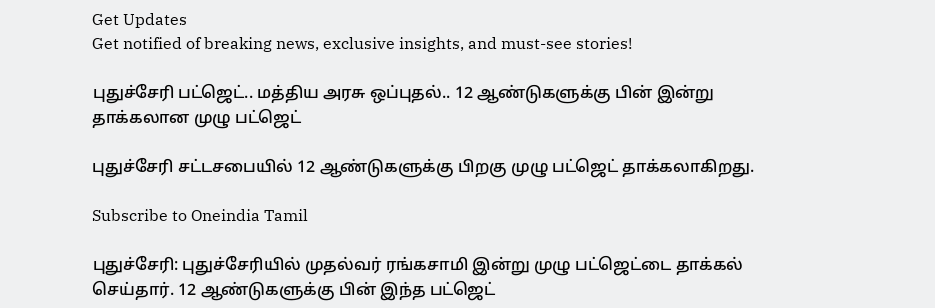Get Updates
Get notified of breaking news, exclusive insights, and must-see stories!

புதுச்சேரி பட்ஜெட்.. மத்திய அரசு ஒப்புதல்.. 12 ஆண்டுகளுக்கு பின் இன்று தாக்கலான முழு பட்ஜெட்

புதுச்சேரி சட்டசபையில் 12 ஆண்டுகளுக்கு பிறகு முழு பட்ஜெட் தாக்கலாகிறது.

Subscribe to Oneindia Tamil

புதுச்சேரி: புதுச்சேரியில் முதல்வர் ரங்கசாமி இன்று முழு பட்ஜெட்டை தாக்கல் செய்தார். 12 ஆண்டுகளுக்கு பின் இந்த பட்ஜெட்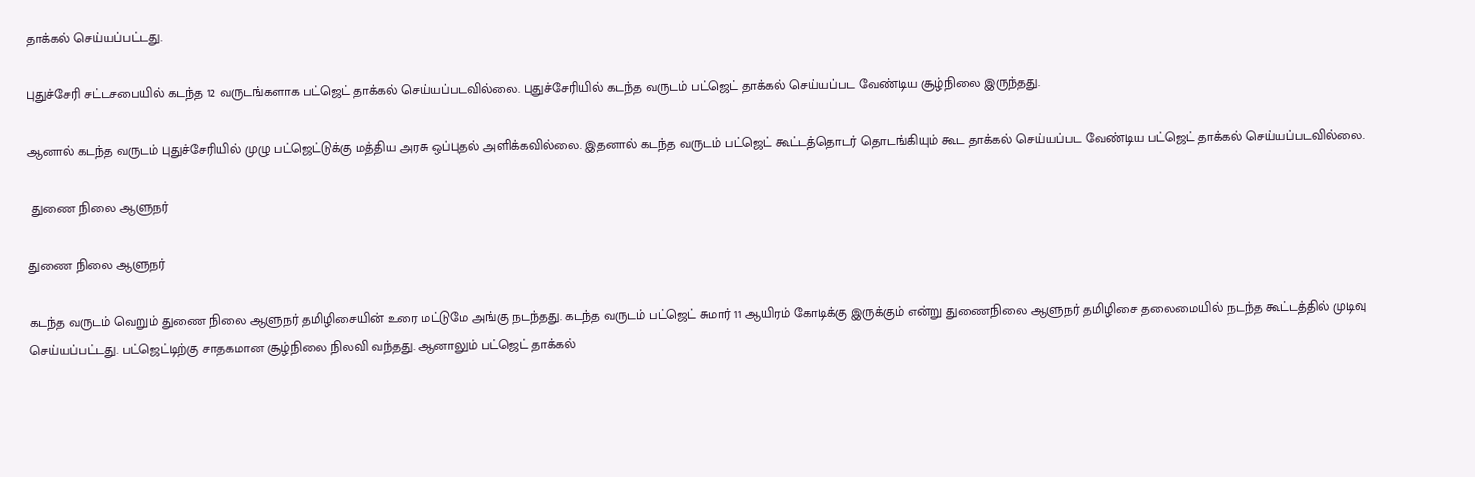தாக்கல் செய்யப்பட்டது.

புதுச்சேரி சட்டசபையில் கடந்த 12 வருடங்களாக பட்ஜெட் தாக்கல் செய்யப்படவில்லை. புதுச்சேரியில் கடந்த வருடம் பட்ஜெட் தாக்கல் செய்யப்பட வேண்டிய சூழ்நிலை இருந்தது.

ஆனால் கடந்த வருடம் புதுச்சேரியில் முழு பட்ஜெட்டுக்கு மத்திய அரசு ஒப்புதல் அளிக்கவில்லை. இதனால் கடந்த வருடம் பட்ஜெட் கூட்டத்தொடர் தொடங்கியும் கூட தாக்கல் செய்யப்பட வேண்டிய பட்ஜெட் தாக்கல் செய்யப்படவில்லை.

 துணை நிலை ஆளுநர்

துணை நிலை ஆளுநர்

கடந்த வருடம் வெறும் துணை நிலை ஆளுநர் தமிழிசையின் உரை மட்டுமே அங்கு நடந்தது. கடந்த வருடம் பட்ஜெட் சுமார் 11 ஆயிரம் கோடிக்கு இருக்கும் என்று துணைநிலை ஆளுநர் தமிழிசை தலைமையில் நடந்த கூட்டத்தில் முடிவு செய்யப்பட்டது. பட்ஜெட்டிற்கு சாதகமான சூழ்நிலை நிலவி வந்தது. ஆனாலும் பட்ஜெட் தாக்கல்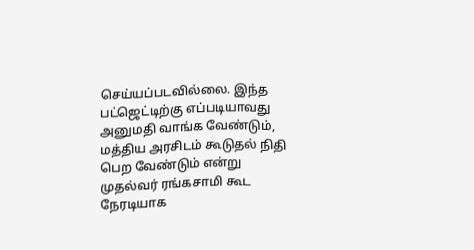செய்யப்படவில்லை. இந்த பட்ஜெட்டிற்கு எப்படியாவது அனுமதி வாங்க வேண்டும், மத்திய அரசிடம் கூடுதல் நிதி பெற வேண்டும் என்று முதல்வர் ரங்கசாமி கூட நேரடியாக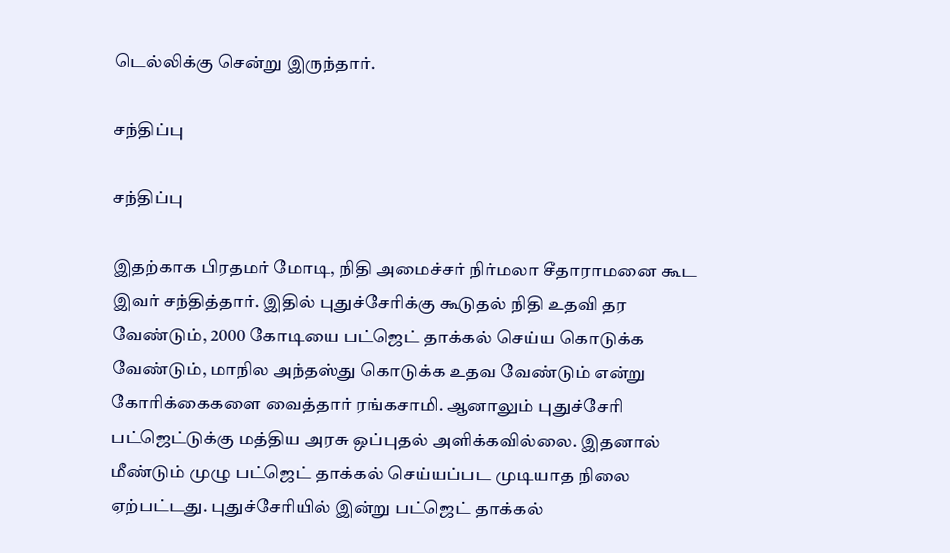டெல்லிக்கு சென்று இருந்தார்.

சந்திப்பு

சந்திப்பு

இதற்காக பிரதமர் மோடி, நிதி அமைச்சர் நிர்மலா சீதாராமனை கூட இவர் சந்தித்தார். இதில் புதுச்சேரிக்கு கூடுதல் நிதி உதவி தர வேண்டும், 2000 கோடியை பட்ஜெட் தாக்கல் செய்ய கொடுக்க வேண்டும், மாநில அந்தஸ்து கொடுக்க உதவ வேண்டும் என்று கோரிக்கைகளை வைத்தார் ரங்கசாமி. ஆனாலும் புதுச்சேரி பட்ஜெட்டுக்கு மத்திய அரசு ஒப்புதல் அளிக்கவில்லை. இதனால் மீண்டும் முழு பட்ஜெட் தாக்கல் செய்யப்பட முடியாத நிலை ஏற்பட்டது. புதுச்சேரியில் இன்று பட்ஜெட் தாக்கல்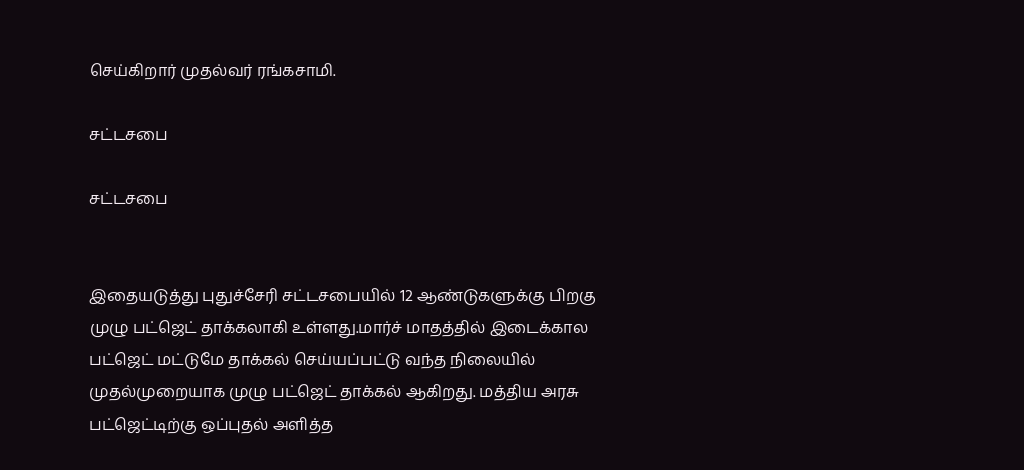செய்கிறார் முதல்வர் ரங்கசாமி.

சட்டசபை

சட்டசபை


இதையடுத்து புதுச்சேரி சட்டசபையில் 12 ஆண்டுகளுக்கு பிறகு முழு பட்ஜெட் தாக்கலாகி உள்ளது.மார்ச் மாதத்தில் இடைக்கால பட்ஜெட் மட்டுமே தாக்கல் செய்யப்பட்டு வந்த நிலையில் முதல்முறையாக முழு பட்ஜெட் தாக்கல் ஆகிறது. மத்திய அரசு பட்ஜெட்டிற்கு ஒப்புதல் அளித்த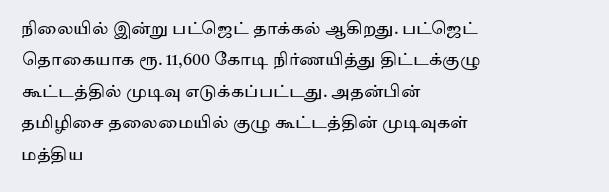நிலையில் இன்று பட்ஜெட் தாக்கல் ஆகிறது. பட்ஜெட் தொகையாக ரூ. 11,600 கோடி நிர்ணயித்து திட்டக்குழு கூட்டத்தில் முடிவு எடுக்கப்பட்டது. அதன்பின் தமிழிசை தலைமையில் குழு கூட்டத்தின் முடிவுகள் மத்திய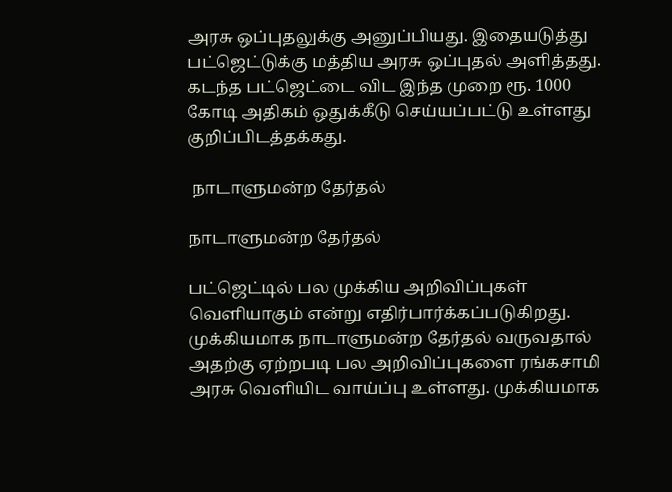அரசு ஒப்புதலுக்கு அனுப்பியது. இதையடுத்து பட்ஜெட்டுக்கு மத்திய அரசு ஒப்புதல் அளித்தது. கடந்த பட்ஜெட்டை விட இந்த முறை ரூ. 1000 கோடி அதிகம் ஒதுக்கீடு செய்யப்பட்டு உள்ளது குறிப்பிடத்தக்கது.

 நாடாளுமன்ற தேர்தல்

நாடாளுமன்ற தேர்தல்

பட்ஜெட்டில் பல முக்கிய அறிவிப்புகள் வெளியாகும் என்று எதிர்பார்க்கப்படுகிறது. முக்கியமாக நாடாளுமன்ற தேர்தல் வருவதால் அதற்கு ஏற்றபடி பல அறிவிப்புகளை ரங்கசாமி அரசு வெளியிட வாய்ப்பு உள்ளது. முக்கியமாக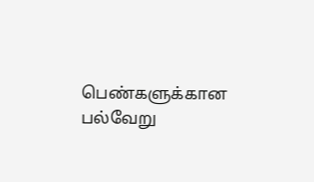பெண்களுக்கான பல்வேறு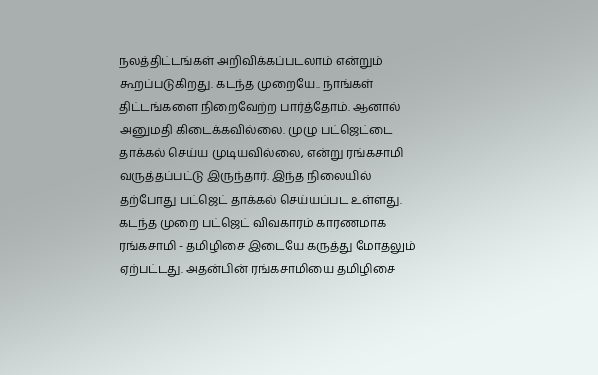நலத்திட்டங்கள் அறிவிக்கப்படலாம் என்றும் கூறப்படுகிறது. கடந்த முறையே.. நாங்கள் திட்டங்களை நிறைவேற்ற பார்த்தோம். ஆனால் அனுமதி கிடைக்கவில்லை. முழு பட்ஜெட்டை தாக்கல் செய்ய முடியவில்லை, என்று ரங்கசாமி வருத்தப்பட்டு இருந்தார். இந்த நிலையில் தற்போது பட்ஜெட் தாக்கல் செய்யப்பட உள்ளது. கடந்த முறை பட்ஜெட் விவகாரம் காரணமாக ரங்கசாமி - தமிழிசை இடையே கருத்து மோதலும் ஏற்பட்டது. அதன்பின் ரங்கசாமியை தமிழிசை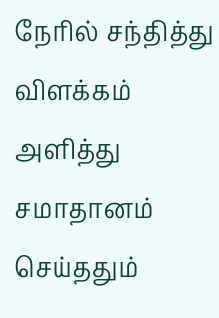நேரில் சந்தித்து விளக்கம் அளித்து சமாதானம் செய்ததும்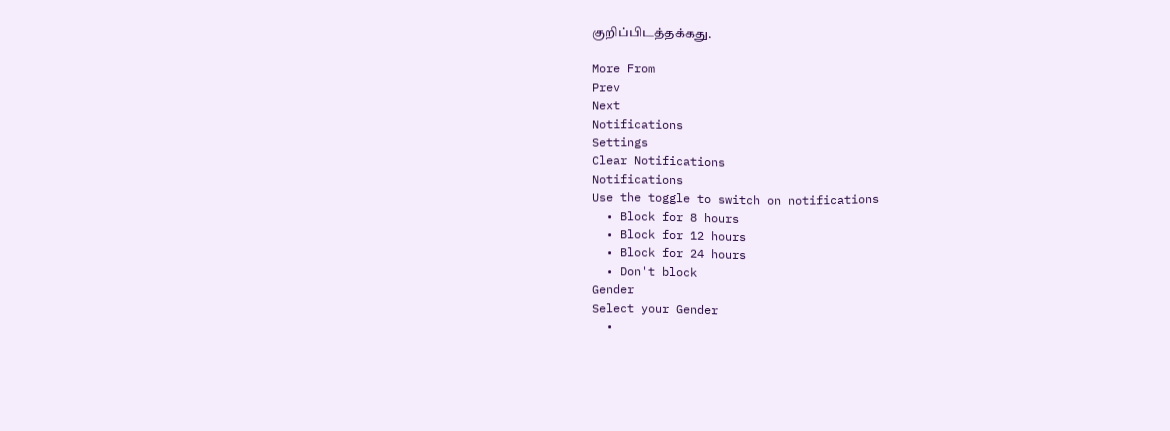குறிப்பிடத்தக்கது.

More From
Prev
Next
Notifications
Settings
Clear Notifications
Notifications
Use the toggle to switch on notifications
  • Block for 8 hours
  • Block for 12 hours
  • Block for 24 hours
  • Don't block
Gender
Select your Gender
  •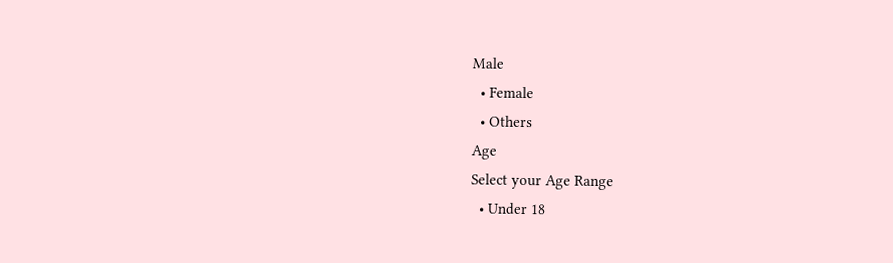Male
  • Female
  • Others
Age
Select your Age Range
  • Under 18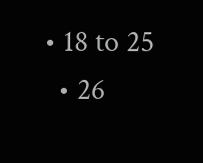• 18 to 25
  • 26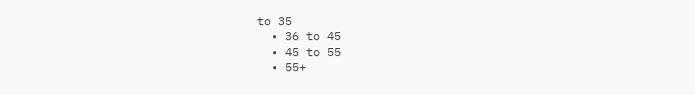to 35
  • 36 to 45
  • 45 to 55
  • 55+